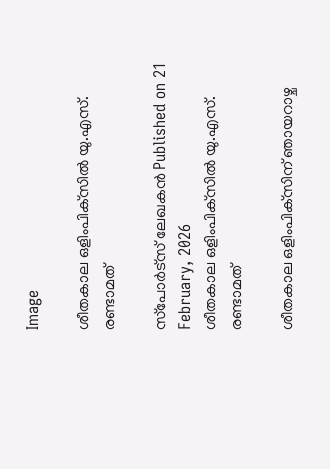Image

ശീതകാല ഒളിംപിക്‌സില്‍ യു.എസ്. രണ്ടാമത്

സ്‌പോര്‍ട്‌സ് ലേഖകന്‍ Published on 21 February, 2026
ശീതകാല ഒളിംപിക്‌സില്‍ യു.എസ്. രണ്ടാമത്

ശീതകാല ഒളിംപിക്‌സിന് ഞായറാഴ്ച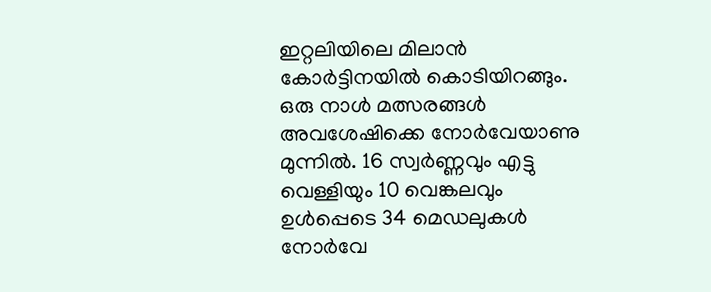ഇറ്റലിയിലെ മിലാന്‍ കോര്‍ട്ടിനയില്‍ കൊടിയിറങ്ങും. ഒരു നാള്‍ മത്സരങ്ങള്‍ അവശേഷിക്കെ നോര്‍വേയാണു മുന്നില്‍. 16 സ്വര്‍ണ്ണവും എട്ടു വെള്ളിയും 10 വെങ്കലവും ഉള്‍പ്പെടെ 34 മെഡലുകള്‍ നോര്‍വേ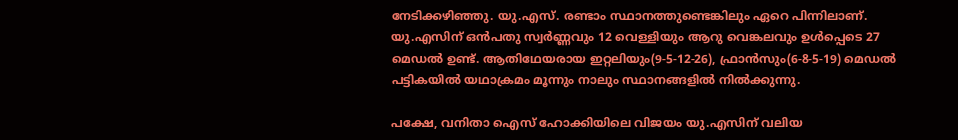നേടിക്കഴിഞ്ഞു. യു.എസ്. രണ്ടാം സ്ഥാനത്തുണ്ടെങ്കിലും ഏറെ പിന്നിലാണ്. യു.എസിന് ഒന്‍പതു സ്വര്‍ണ്ണവും 12 വെള്ളിയും ആറു വെങ്കലവും ഉള്‍പ്പെടെ 27 മെഡല്‍ ഉണ്ട്. ആതിഥേയരായ ഇറ്റലിയും(9-5-12-26), ഫ്രാന്‍സും(6-8-5-19) മെഡല്‍ പട്ടികയില്‍ യഥാക്രമം മൂന്നും നാലും സ്ഥാനങ്ങളില്‍ നില്‍ക്കുന്നു.

പക്ഷേ, വനിതാ ഐസ് ഹോക്കിയിലെ വിജയം യു.എസിന് വലിയ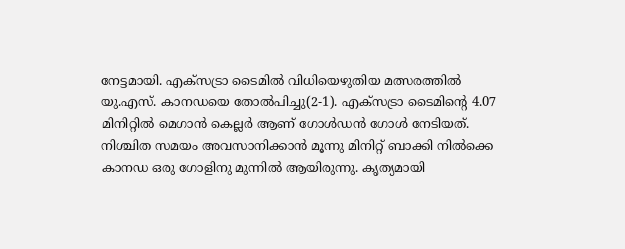നേട്ടമായി. എക്‌സട്രാ ടൈമില്‍ വിധിയെഴുതിയ മത്സരത്തില്‍ യു.എസ്. കാനഡയെ തോല്‍പിച്ചു(2-1). എക്‌സട്രാ ടൈമിന്റെ 4.07 മിനിറ്റില്‍ മെഗാന്‍ കെല്ലര്‍ ആണ് ഗോള്‍ഡന്‍ ഗോള്‍ നേടിയത്. നിശ്ചിത സമയം അവസാനിക്കാന്‍ മൂന്നു മിനിറ്റ് ബാക്കി നില്‍ക്കെ കാനഡ ഒരു ഗോളിനു മുന്നില്‍ ആയിരുന്നു. കൃത്യമായി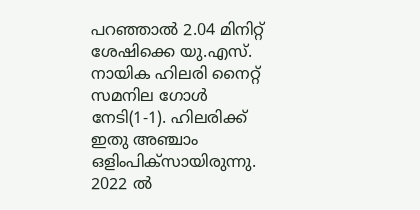പറഞ്ഞാല്‍ 2.04 മിനിറ്റ് ശേഷിക്കെ യു.എസ്. നായിക ഹിലരി നൈറ്റ് സമനില ഗോള്‍ നേടി(1-1). ഹിലരിക്ക് ഇതു അഞ്ചാം ഒളിംപിക്‌സായിരുന്നു. 2022 ല്‍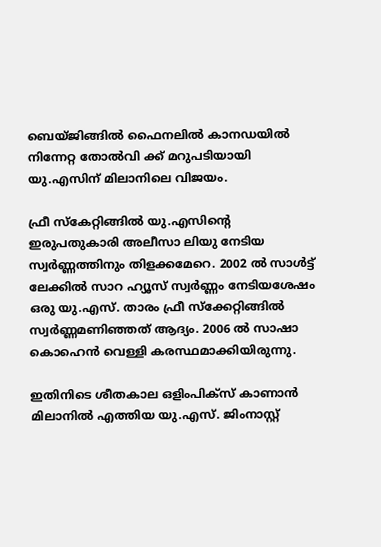ബെയ്ജിങ്ങില്‍ ഫൈനലില്‍ കാനഡയില്‍ നിന്നേറ്റ തോല്‍വി ക്ക് മറുപടിയായി യു.എസിന് മിലാനിലെ വിജയം.

ഫ്രീ സ്‌കേറ്റിങ്ങില്‍ യു.എസിന്റെ ഇരുപതുകാരി അലീസാ ലിയു നേടിയ സ്വര്‍ണ്ണത്തിനും തിളക്കമേറെ. 2002 ല്‍ സാള്‍ട്ട് ലേക്കില്‍ സാറ ഹ്യൂസ് സ്വര്‍ണ്ണം നേടിയശേഷം ഒരു യു.എസ്. താരം ഫ്രീ സ്‌ക്കേറ്റിങ്ങില്‍ സ്വര്‍ണ്ണമണിഞ്ഞത് ആദ്യം. 2006 ല്‍ സാഷാ കൊഹെന്‍ വെള്ളി കരസ്ഥമാക്കിയിരുന്നു.

ഇതിനിടെ ശീതകാല ഒളിംപിക്‌സ് കാണാന്‍ മിലാനില്‍ എത്തിയ യു.എസ്. ജിംനാസ്റ്റ്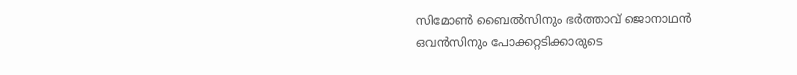സിമോണ്‍ ബൈല്‍സിനും ഭര്‍ത്താവ് ജൊനാഥന്‍ ഒവന്‍സിനും പോക്കറ്റടിക്കാരുടെ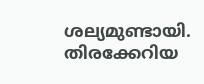ശല്യമുണ്ടായി. തിരക്കേറിയ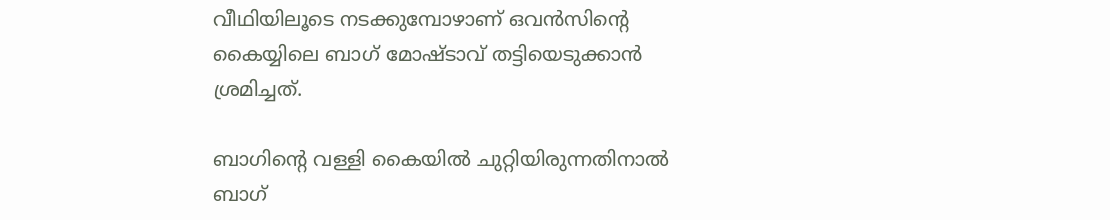വീഥിയിലൂടെ നടക്കുമ്പോഴാണ് ഒവന്‍സിന്റെ കൈയ്യിലെ ബാഗ് മോഷ്ടാവ് തട്ടിയെടുക്കാന്‍ ശ്രമിച്ചത്.

ബാഗിന്റെ വള്ളി കൈയില്‍ ചുറ്റിയിരുന്നതിനാല്‍ ബാഗ്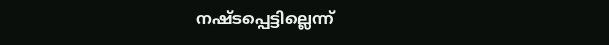നഷ്ടപ്പെട്ടില്ലെന്ന്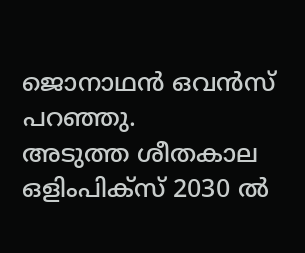ജൊനാഥന്‍ ഒവന്‍സ് പറഞ്ഞു.
അടുത്ത ശീതകാല ഒളിംപിക്‌സ് 2030 ൽ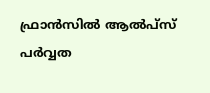ഫ്രാന്‍സില്‍ ആല്‍പ്‌സ് പര്‍വ്വത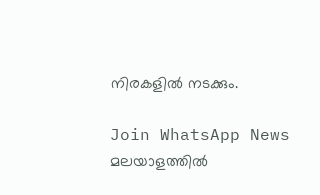നിരകളില്‍ നടക്കും.

Join WhatsApp News
മലയാളത്തില്‍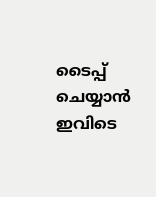ടൈപ്പ് ചെയ്യാന്‍ ഇവിടെ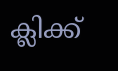ക്ലിക്ക്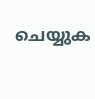ചെയ്യുക